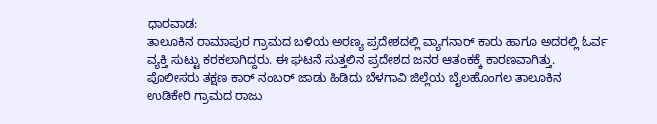ಧಾರವಾಡ:
ತಾಲೂಕಿನ ರಾಮಾಪುರ ಗ್ರಾಮದ ಬಳಿಯ ಅರಣ್ಯ ಪ್ರದೇಶದಲ್ಲಿ ವ್ಯಾಗನಾರ್ ಕಾರು ಹಾಗೂ ಅದರಲ್ಲಿ ಓರ್ವ ವ್ಯಕ್ತಿ ಸುಟ್ಟು ಕರಕಲಾಗಿದ್ದರು. ಈ ಘಟನೆ ಸುತ್ತಲಿನ ಪ್ರದೇಶದ ಜನರ ಆತಂಕಕ್ಕೆ ಕಾರಣವಾಗಿತ್ತು. ಪೊಲೀಸರು ತಕ್ಷಣ ಕಾರ್ ನಂಬರ್ ಜಾಡು ಹಿಡಿದು ಬೆಳಗಾವಿ ಜಿಲ್ಲೆಯ ಬೈಲಹೊಂಗಲ ತಾಲೂಕಿನ ಉಡಿಕೇರಿ ಗ್ರಾಮದ ರಾಜು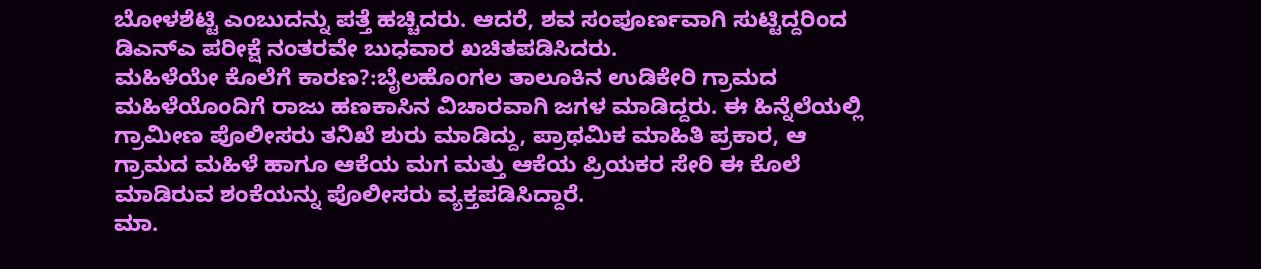ಬೋಳಶೆಟ್ಟಿ ಎಂಬುದನ್ನು ಪತ್ತೆ ಹಚ್ಚಿದರು. ಆದರೆ, ಶವ ಸಂಪೂರ್ಣವಾಗಿ ಸುಟ್ಟಿದ್ದರಿಂದ ಡಿಎನ್ಎ ಪರೀಕ್ಷೆ ನಂತರವೇ ಬುಧವಾರ ಖಚಿತಪಡಿಸಿದರು.
ಮಹಿಳೆಯೇ ಕೊಲೆಗೆ ಕಾರಣ?:ಬೈಲಹೊಂಗಲ ತಾಲೂಕಿನ ಉಡಿಕೇರಿ ಗ್ರಾಮದ ಮಹಿಳೆಯೊಂದಿಗೆ ರಾಜು ಹಣಕಾಸಿನ ವಿಚಾರವಾಗಿ ಜಗಳ ಮಾಡಿದ್ದರು. ಈ ಹಿನ್ನೆಲೆಯಲ್ಲಿ ಗ್ರಾಮೀಣ ಪೊಲೀಸರು ತನಿಖೆ ಶುರು ಮಾಡಿದ್ದು, ಪ್ರಾಥಮಿಕ ಮಾಹಿತಿ ಪ್ರಕಾರ, ಆ ಗ್ರಾಮದ ಮಹಿಳೆ ಹಾಗೂ ಆಕೆಯ ಮಗ ಮತ್ತು ಆಕೆಯ ಪ್ರಿಯಕರ ಸೇರಿ ಈ ಕೊಲೆ ಮಾಡಿರುವ ಶಂಕೆಯನ್ನು ಪೊಲೀಸರು ವ್ಯಕ್ತಪಡಿಸಿದ್ದಾರೆ.
ಮಾ.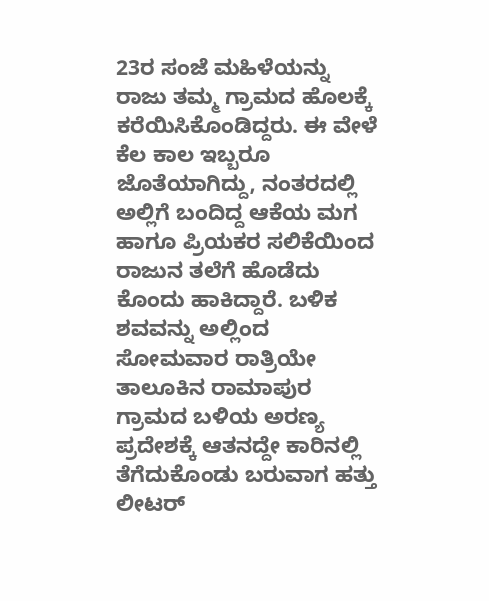23ರ ಸಂಜೆ ಮಹಿಳೆಯನ್ನು ರಾಜು ತಮ್ಮ ಗ್ರಾಮದ ಹೊಲಕ್ಕೆ ಕರೆಯಿಸಿಕೊಂಡಿದ್ದರು. ಈ ವೇಳೆ ಕೆಲ ಕಾಲ ಇಬ್ಬರೂ ಜೊತೆಯಾಗಿದ್ದು, ನಂತರದಲ್ಲಿ ಅಲ್ಲಿಗೆ ಬಂದಿದ್ದ ಆಕೆಯ ಮಗ ಹಾಗೂ ಪ್ರಿಯಕರ ಸಲಿಕೆಯಿಂದ ರಾಜುನ ತಲೆಗೆ ಹೊಡೆದು ಕೊಂದು ಹಾಕಿದ್ದಾರೆ. ಬಳಿಕ ಶವವನ್ನು ಅಲ್ಲಿಂದ ಸೋಮವಾರ ರಾತ್ರಿಯೇ ತಾಲೂಕಿನ ರಾಮಾಪುರ ಗ್ರಾಮದ ಬಳಿಯ ಅರಣ್ಯ ಪ್ರದೇಶಕ್ಕೆ ಆತನದ್ದೇ ಕಾರಿನಲ್ಲಿ ತೆಗೆದುಕೊಂಡು ಬರುವಾಗ ಹತ್ತು ಲೀಟರ್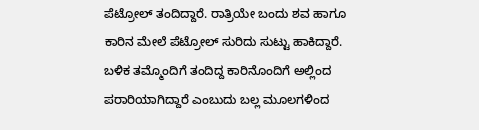ಪೆಟ್ರೋಲ್ ತಂದಿದ್ದಾರೆ. ರಾತ್ರಿಯೇ ಬಂದು ಶವ ಹಾಗೂ ಕಾರಿನ ಮೇಲೆ ಪೆಟ್ರೋಲ್ ಸುರಿದು ಸುಟ್ಟು ಹಾಕಿದ್ದಾರೆ. ಬಳಿಕ ತಮ್ಮೊಂದಿಗೆ ತಂದಿದ್ದ ಕಾರಿನೊಂದಿಗೆ ಅಲ್ಲಿಂದ ಪರಾರಿಯಾಗಿದ್ದಾರೆ ಎಂಬುದು ಬಲ್ಲ ಮೂಲಗಳಿಂದ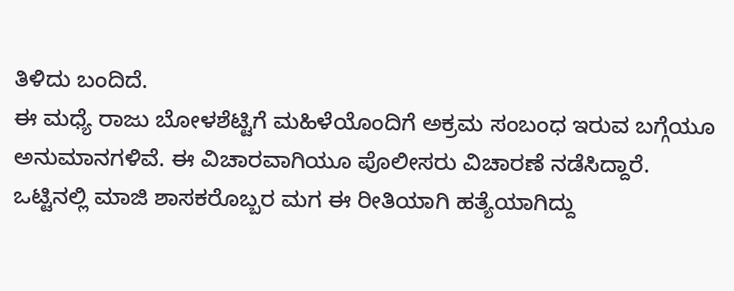ತಿಳಿದು ಬಂದಿದೆ.
ಈ ಮಧ್ಯೆ ರಾಜು ಬೋಳಶೆಟ್ಟಿಗೆ ಮಹಿಳೆಯೊಂದಿಗೆ ಅಕ್ರಮ ಸಂಬಂಧ ಇರುವ ಬಗ್ಗೆಯೂ ಅನುಮಾನಗಳಿವೆ. ಈ ವಿಚಾರವಾಗಿಯೂ ಪೊಲೀಸರು ವಿಚಾರಣೆ ನಡೆಸಿದ್ದಾರೆ. ಒಟ್ಟಿನಲ್ಲಿ ಮಾಜಿ ಶಾಸಕರೊಬ್ಬರ ಮಗ ಈ ರೀತಿಯಾಗಿ ಹತ್ಯೆಯಾಗಿದ್ದು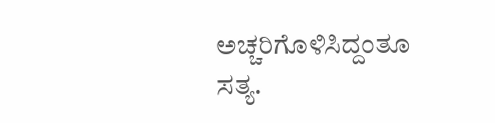ಅಚ್ಚರಿಗೊಳಿಸಿದ್ದಂತೂ ಸತ್ಯ.